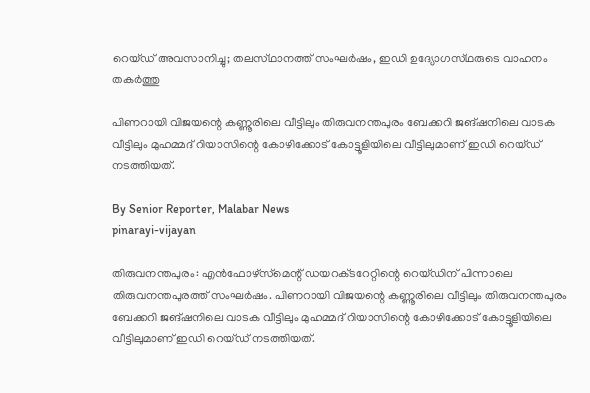റെയ്‌ഡ്‌ അവസാനിച്ചു; തലസ്‌ഥാനത്ത് സംഘർഷം, ഇഡി ഉദ്യോഗസ്‌ഥരുടെ വാഹനം തകർത്തു

പിണറായി വിജയന്റെ കണ്ണൂരിലെ വീട്ടിലും തിരുവനന്തപുരം ബേക്കറി ജങ്ഷനിലെ വാടക വീട്ടിലും മുഹമ്മദ് റിയാസിന്റെ കോഴിക്കോട് കോട്ടൂളിയിലെ വീട്ടിലുമാണ് ഇഡി റെയ്‌ഡ്‌ നടത്തിയത്.

By Senior Reporter, Malabar News
pinarayi-vijayan

തിരുവനന്തപുരം: എൻഫോഴ്‌സ്‌മെന്റ് ഡയറക്‌ടറേറ്റിന്റെ റെയ്‌ഡിന് പിന്നാലെ തിരുവനന്തപുരത്ത് സംഘർഷം. പിണറായി വിജയന്റെ കണ്ണൂരിലെ വീട്ടിലും തിരുവനന്തപുരം ബേക്കറി ജങ്ഷനിലെ വാടക വീട്ടിലും മുഹമ്മദ് റിയാസിന്റെ കോഴിക്കോട് കോട്ടൂളിയിലെ വീട്ടിലുമാണ് ഇഡി റെയ്‌ഡ്‌ നടത്തിയത്.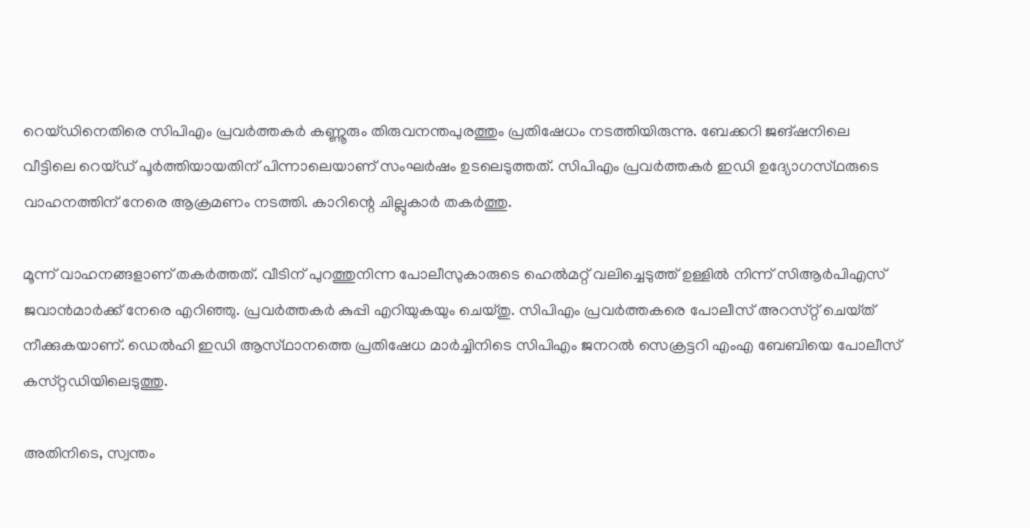റെയ്‌ഡിനെതിരെ സിപിഎം പ്രവർത്തകർ കണ്ണൂരും തിരുവനന്തപുരത്തും പ്രതിഷേധം നടത്തിയിരുന്നു. ബേക്കറി ജങ്ഷനിലെ വീട്ടിലെ റെയ്‌ഡ്‌ പൂർത്തിയായതിന് പിന്നാലെയാണ് സംഘർഷം ഉടലെടുത്തത്. സിപിഎം പ്രവർത്തകർ ഇഡി ഉദ്യോഗസ്‌ഥരുടെ വാഹനത്തിന് നേരെ ആക്രമണം നടത്തി. കാറിന്റെ ചില്ലുകാർ തകർത്തു.

മൂന്ന് വാഹനങ്ങളാണ് തകർത്തത്. വീടിന് പുറത്തുനിന്ന പോലീസുകാരുടെ ഹെൽമറ്റ് വലിച്ചെടുത്ത് ഉള്ളിൽ നിന്ന് സിആർപിഎസ് ജവാൻമാർക്ക് നേരെ എറിഞ്ഞു. പ്രവർത്തകർ കുപ്പി എറിയുകയും ചെയ്‌തു. സിപിഎം പ്രവർത്തകരെ പോലീസ് അറസ്‌റ്റ് ചെയ്‌ത്‌ നീക്കുകയാണ്. ഡെൽഹി ഇഡി ആസ്‌ഥാനത്തെ പ്രതിഷേധ മാർച്ചിനിടെ സിപിഎം ജനറൽ സെക്രട്ടറി എംഎ ബേബിയെ പോലീസ് കസ്‌റ്റഡിയിലെടുത്തു.

അതിനിടെ, സ്വന്തം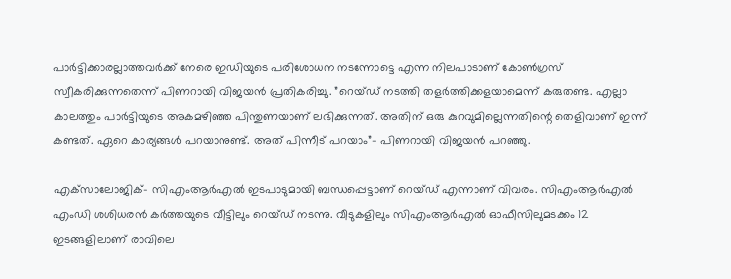പാർട്ടിക്കാരല്ലാത്തവർക്ക് നേരെ ഇഡിയുടെ പരിശോധന നടന്നോട്ടെ എന്ന നിലപാടാണ് കോൺഗ്രസ് സ്വീകരിക്കുന്നതെന്ന് പിണറായി വിജയൻ പ്രതികരിച്ചു. ”റെയ്‌ഡ്‌ നടത്തി തളർത്തിക്കളയാമെന്ന് കരുതണ്ട. എല്ലാ കാലത്തും പാർട്ടിയുടെ അകമഴിഞ്ഞ പിന്തുണയാണ് ലഭിക്കുന്നത്. അതിന് ഒരു കുറവുമില്ലെന്നതിന്റെ തെളിവാണ് ഇന്ന് കണ്ടത്. ഏറെ കാര്യങ്ങൾ പറയാനുണ്ട്. അത് പിന്നീട് പറയാം”- പിണറായി വിജയൻ പറഞ്ഞു.

എക്‌സാലോജിക്- സിഎംആർഎൽ ഇടപാടുമായി ബന്ധപ്പെട്ടാണ് റെയ്‌ഡ്‌ എന്നാണ് വിവരം. സിഎംആർഎൽ എംഡി ശശിധരൻ കർത്തയുടെ വീട്ടിലും റെയ്‌ഡ്‌ നടന്നു. വീടുകളിലും സിഎംആർഎൽ ഓഫീസിലുമടക്കം 12 ഇടങ്ങളിലാണ് രാവിലെ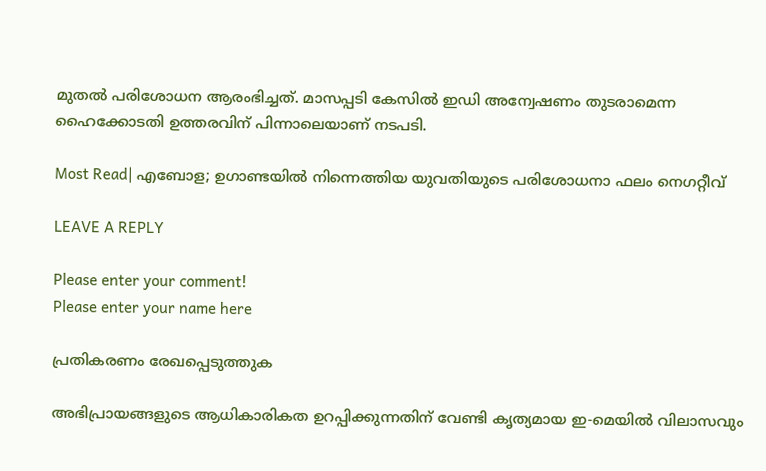മുതൽ പരിശോധന ആരംഭിച്ചത്. മാസപ്പടി കേസിൽ ഇഡി അന്വേഷണം തുടരാമെന്ന ഹൈക്കോടതി ഉത്തരവിന് പിന്നാലെയാണ് നടപടി.

Most Read| എബോള; ഉഗാണ്ടയിൽ നിന്നെത്തിയ യുവതിയുടെ പരിശോധനാ ഫലം നെഗറ്റീവ്

LEAVE A REPLY

Please enter your comment!
Please enter your name here

പ്രതികരണം രേഖപ്പെടുത്തുക

അഭിപ്രായങ്ങളുടെ ആധികാരികത ഉറപ്പിക്കുന്നതിന് വേണ്ടി കൃത്യമായ ഇ-മെയിൽ വിലാസവും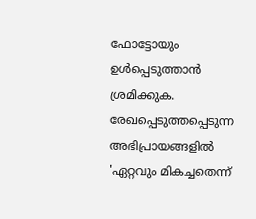ഫോട്ടോയും ഉൾപ്പെടുത്താൻ ശ്രമിക്കുക. രേഖപ്പെടുത്തപ്പെടുന്ന അഭിപ്രായങ്ങളിൽ 'ഏറ്റവും മികച്ചതെന്ന്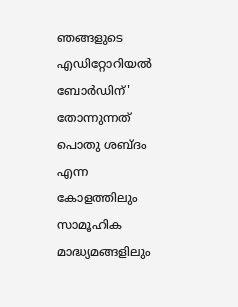ഞങ്ങളുടെ എഡിറ്റോറിയൽ ബോർഡിന്' തോന്നുന്നത് പൊതു ശബ്‌ദം എന്ന കോളത്തിലും സാമൂഹിക മാദ്ധ്യമങ്ങളിലും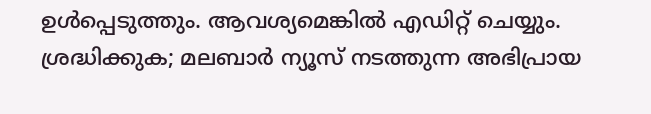ഉൾപ്പെടുത്തും. ആവശ്യമെങ്കിൽ എഡിറ്റ് ചെയ്യും. ശ്രദ്ധിക്കുക; മലബാർ ന്യൂസ് നടത്തുന്ന അഭിപ്രായ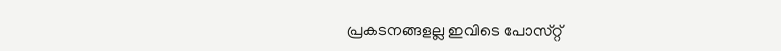പ്രകടനങ്ങളല്ല ഇവിടെ പോസ്‌റ്റ്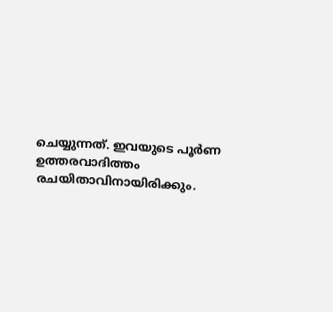ചെയ്യുന്നത്. ഇവയുടെ പൂർണ ഉത്തരവാദിത്തം രചയിതാവിനായിരിക്കും.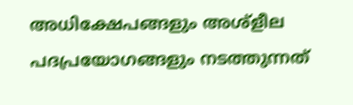അധിക്ഷേപങ്ങളും അശ്‌ളീല പദപ്രയോഗങ്ങളും നടത്തുന്നത്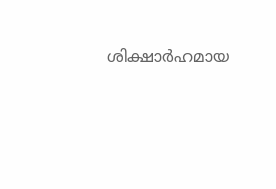ശിക്ഷാർഹമായ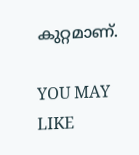കുറ്റമാണ്.

YOU MAY LIKE